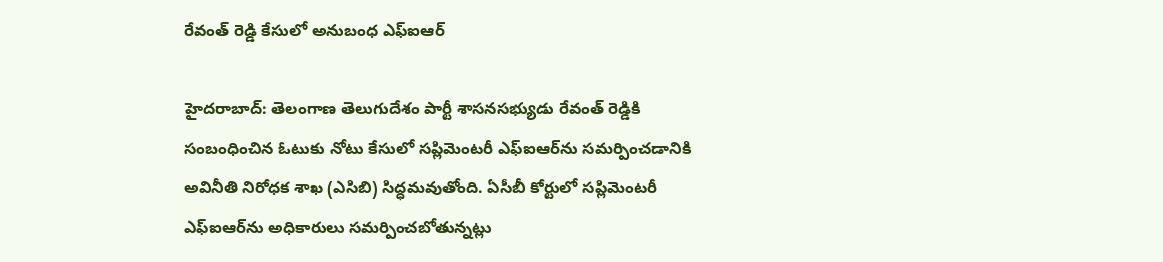రేవంత్ రెడ్డి కేసులో అనుబంధ ఎఫ్ఐఆర్

హైదరాబాద్: తెలంగాణ తెలుగుదేశం పార్టీ శాసనసభ్యుడు రేవంత్ రెడ్డికి సంబంధించిన ఓటుకు నోటు కేసులో సప్లిమెంటరీ ఎఫ్‌ఐఆర్‌ను సమర్పించడానికి అవినీతి నిరోధక శాఖ (ఎసిబి) సిద్ధమవుతోంది. ఏసీబీ కోర్టులో సప్లిమెంటరీ ఎఫ్‌ఐఆర్‌ను అధికారులు సమర్పించబోతున్నట్లు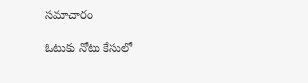సమాచారం

ఓటుకు నోటు కేసులో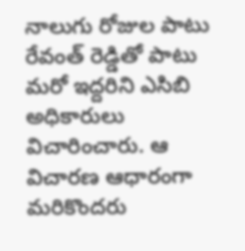నాలుగు రోజుల పాటు రేవంత్ రెడ్డితో పాటు మరో ఇద్దరిని ఎసిబి అధికారులు విచారించారు. ఆ విచారణ ఆధారంగా మరికొందరు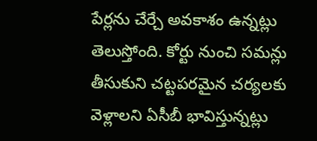పేర్లను చేర్చే అవకాశం ఉన్నట్లు తెలుస్తోంది. కోర్టు నుంచి సమన్లు తీసుకుని చట్టపరమైన చర్యలకు వెళ్లాలని ఏసీబీ భావిస్తున్నట్లు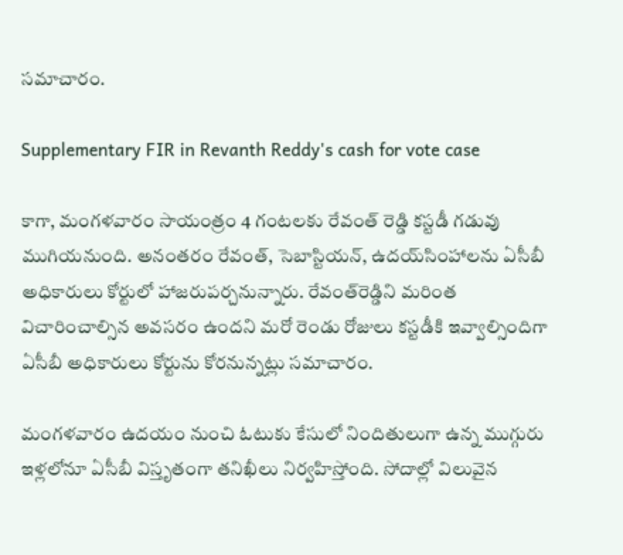సమాచారం.

Supplementary FIR in Revanth Reddy's cash for vote case

కాగా, మంగళవారం సాయంత్రం 4 గంటలకు రేవంత్‌ రెడ్డి కస్టడీ గడువు ముగియనుంది. అనంతరం రేవంత్‌, సెబాస్టియన్‌, ఉదయ్‌సింహాలను ఏసీబీ అధికారులు కోర్టులో హాజరుపర్చనున్నారు. రేవంత్‌రెడ్డిని మరింత విచారించాల్సిన అవసరం ఉందని మరో రెండు రోజులు కస్టడీకి ఇవ్వాల్సిందిగా ఏసీబీ అధికారులు కోర్టును కోరనున్నట్లు సమాచారం.

మంగళవారం ఉదయం నుంచి ఓటుకు కేసులో నిందితులుగా ఉన్న ముగ్గురు ఇళ్లలోనూ ఏసీబీ విస్తృతంగా తనిఖీలు నిర్వహిస్తోంది. సోదాల్లో విలువైన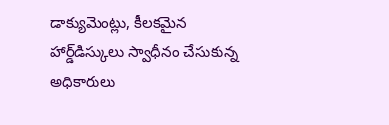డాక్యుమెంట్లు, కీలకమైన హార్డ్‌డిస్కులు స్వాధీనం చేసుకున్న అధికారులు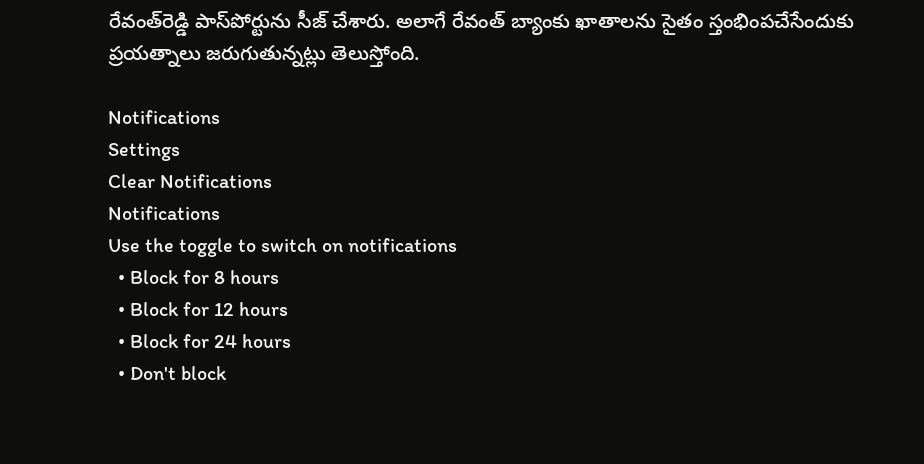రేవంత్‌రెడ్డి పాస్‌పోర్టును సీజ్‌ చేశారు. అలాగే రేవంత్‌ బ్యాంకు ఖాతాలను సైతం స్తంభింపచేసేందుకు ప్రయత్నాలు జరుగుతున్నట్లు తెలుస్తోంది.

Notifications
Settings
Clear Notifications
Notifications
Use the toggle to switch on notifications
  • Block for 8 hours
  • Block for 12 hours
  • Block for 24 hours
  • Don't block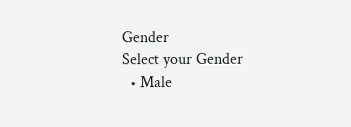Gender
Select your Gender
  • Male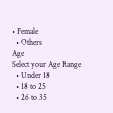• Female
  • Others
Age
Select your Age Range
  • Under 18
  • 18 to 25
  • 26 to 35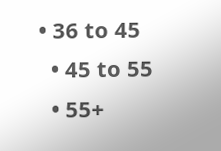• 36 to 45
  • 45 to 55
  • 55+